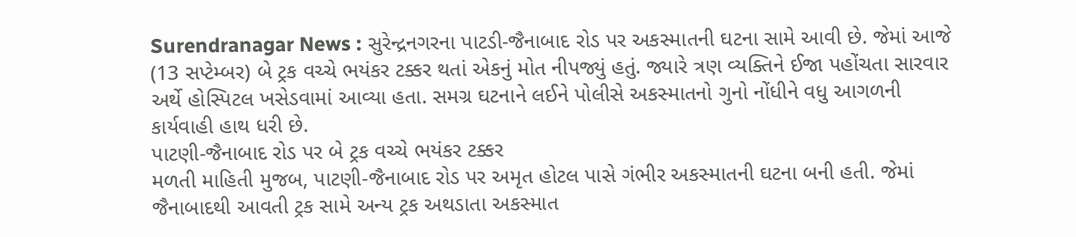Surendranagar News : સુરેન્દ્રનગરના પાટડી-જૈનાબાદ રોડ પર અકસ્માતની ઘટના સામે આવી છે. જેમાં આજે (13 સપ્ટેમ્બર) બે ટ્રક વચ્ચે ભયંકર ટક્કર થતાં એકનું મોત નીપજ્યું હતું. જ્યારે ત્રણ વ્યક્તિને ઈજા પહોંચતા સારવાર અર્થે હોસ્પિટલ ખસેડવામાં આવ્યા હતા. સમગ્ર ઘટનાને લઈને પોલીસે અકસ્માતનો ગુનો નોંધીને વધુ આગળની કાર્યવાહી હાથ ધરી છે.
પાટણી-જૈનાબાદ રોડ પર બે ટ્રક વચ્ચે ભયંકર ટક્કર
મળતી માહિતી મુજબ, પાટણી-જૈનાબાદ રોડ પર અમૃત હોટલ પાસે ગંભીર અકસ્માતની ઘટના બની હતી. જેમાં જૈનાબાદથી આવતી ટ્રક સામે અન્ય ટ્રક અથડાતા અકસ્માત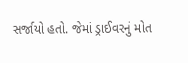સર્જાયો હતો. જેમાં ડ્રાઈવરનું મોત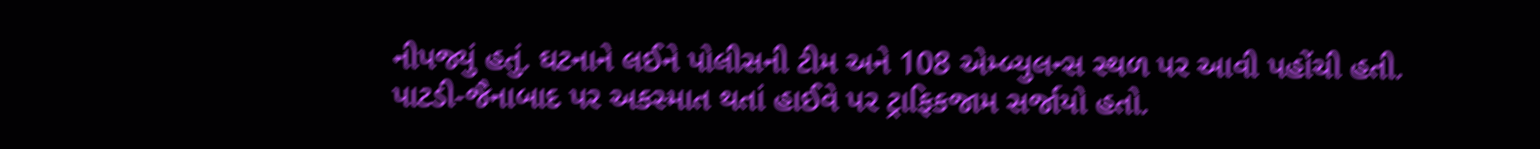નીપજ્યું હતું. ઘટનાને લઈને પોલીસની ટીમ અને 108 એમ્બ્યુલન્સ સ્થળ પર આવી પહોંચી હતી.
પાટડી-જૈનાબાદ પર અકસ્માત થતાં હાઈવે પર ટ્રાફિકજામ સર્જાયો હતો.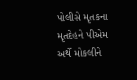પોલીસે મૃતકના મૃતદેહને પીએમ અર્થે મોકલીને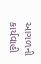આગળની કાર્યવાહી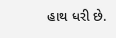હાથ ધરી છે.